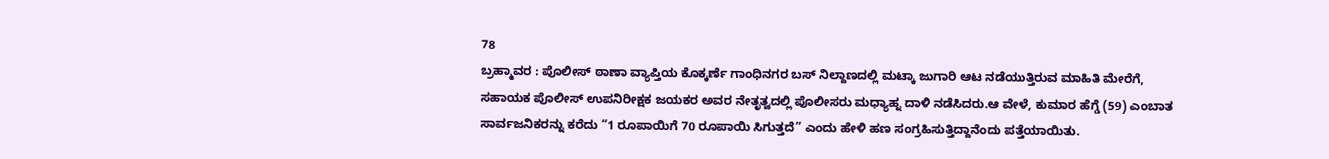78
ಬ್ರಹ್ಮಾವರ : ಪೊಲೀಸ್ ಠಾಣಾ ವ್ಯಾಪ್ತಿಯ ಕೊಕ್ಕರ್ಣೆ ಗಾಂಧಿನಗರ ಬಸ್ ನಿಲ್ದಾಣದಲ್ಲಿ ಮಟ್ಕಾ ಜುಗಾರಿ ಆಟ ನಡೆಯುತ್ತಿರುವ ಮಾಹಿತಿ ಮೇರೆಗೆ, ಸಹಾಯಕ ಪೊಲೀಸ್ ಉಪನಿರೀಕ್ಷಕ ಜಯಕರ ಅವರ ನೇತೃತ್ವದಲ್ಲಿ ಪೊಲೀಸರು ಮಧ್ಯಾಹ್ನ ದಾಳಿ ನಡೆಸಿದರು.ಆ ವೇಳೆ, ಕುಮಾರ ಹೆಗ್ಡೆ (59) ಎಂಬಾತ ಸಾರ್ವಜನಿಕರನ್ನು ಕರೆದು “1 ರೂಪಾಯಿಗೆ 70 ರೂಪಾಯಿ ಸಿಗುತ್ತದೆ” ಎಂದು ಹೇಳಿ ಹಣ ಸಂಗ್ರಹಿಸುತ್ತಿದ್ದಾನೆಂದು ಪತ್ತೆಯಾಯಿತು.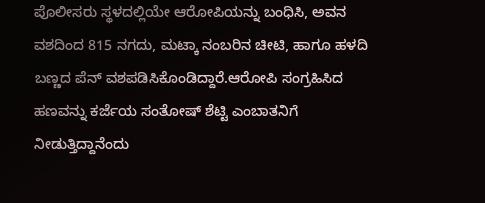ಪೊಲೀಸರು ಸ್ಥಳದಲ್ಲಿಯೇ ಆರೋಪಿಯನ್ನು ಬಂಧಿಸಿ, ಅವನ ವಶದಿಂದ 815 ನಗದು, ಮಟ್ಕಾ ನಂಬರಿನ ಚೀಟಿ, ಹಾಗೂ ಹಳದಿ ಬಣ್ಣದ ಪೆನ್ ವಶಪಡಿಸಿಕೊಂಡಿದ್ದಾರೆ.ಆರೋಪಿ ಸಂಗ್ರಹಿಸಿದ ಹಣವನ್ನು ಕರ್ಜೆಯ ಸಂತೋಷ್ ಶೆಟ್ಟಿ ಎಂಬಾತನಿಗೆ ನೀಡುತ್ತಿದ್ದಾನೆಂದು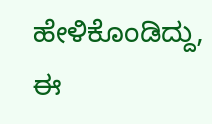ಹೇಳಿಕೊಂಡಿದ್ದು, ಈ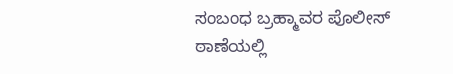ಸಂಬಂಧ ಬ್ರಹ್ಮಾವರ ಪೊಲೀಸ್ ಠಾಣೆಯಲ್ಲಿ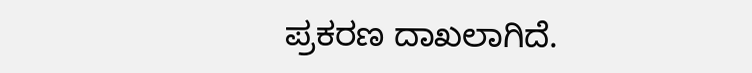ಪ್ರಕರಣ ದಾಖಲಾಗಿದೆ.